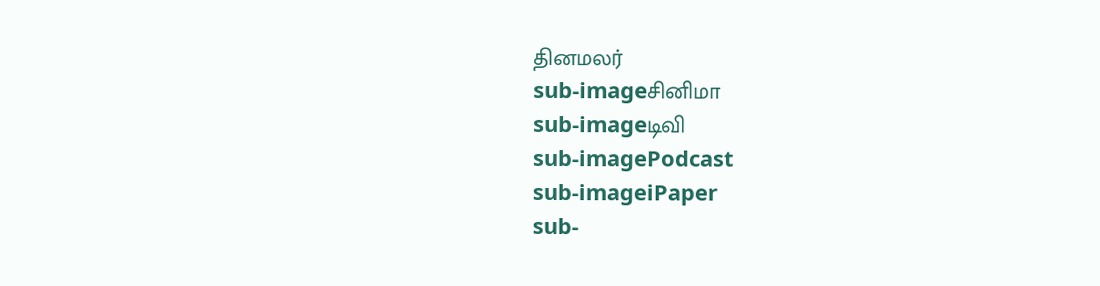தினமலர்
sub-imageசினிமா
sub-imageடிவி
sub-imagePodcast
sub-imageiPaper
sub-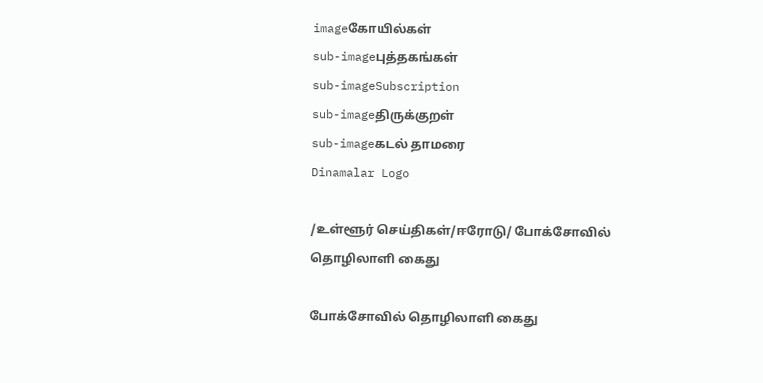imageகோயில்கள்
sub-imageபுத்தகங்கள்
sub-imageSubscription
sub-imageதிருக்குறள்
sub-imageகடல் தாமரை
Dinamalar Logo

/உள்ளூர் செய்திகள்/ஈரோடு/ போக்சோவில் தொழிலாளி கைது

போக்சோவில் தொழிலாளி கைது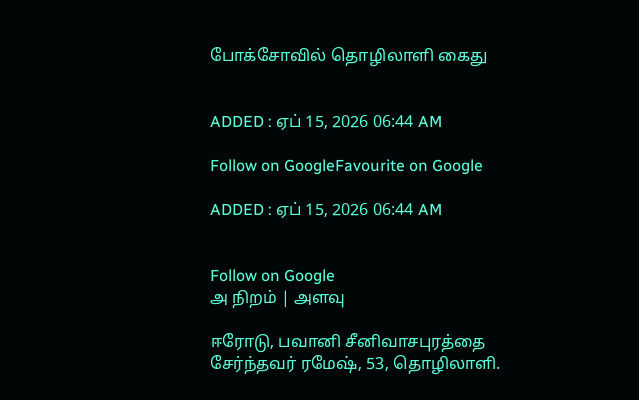போக்சோவில் தொழிலாளி கைது


ADDED : ஏப் 15, 2026 06:44 AM

Follow on GoogleFavourite on Google

ADDED : ஏப் 15, 2026 06:44 AM


Follow on Google
அ நிறம் | அளவு

ஈரோடு, பவானி சீனிவாசபுரத்தை சேர்ந்தவர் ரமேஷ், 53, தொழிலாளி.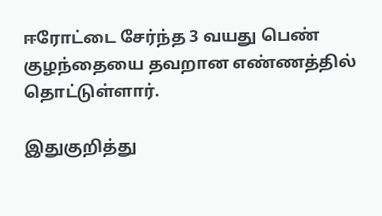ஈரோட்டை சேர்ந்த 3 வயது பெண் குழந்தையை தவறான எண்ணத்தில் தொட்டுள்ளார்.

இதுகுறித்து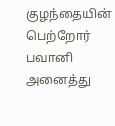குழந்தையின் பெற்றோர் பவானி அனைத்து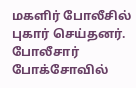மகளிர் போலீசில் புகார் செய்தனர். போலீசார் போக்சோவில்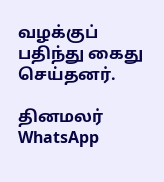வழக்குப் பதிந்து கைது செய்தனர்.

தினமலர் WhatsApp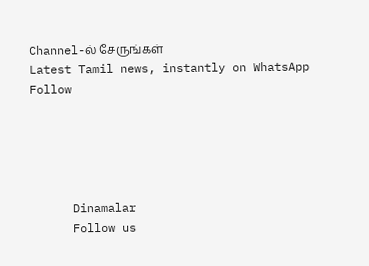Channel-ல் சேருங்கள்
Latest Tamil news, instantly on WhatsApp
Follow





      Dinamalar
      Follow us